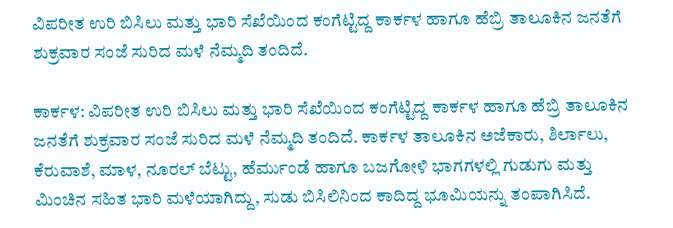ವಿಪರೀತ ಉರಿ ಬಿಸಿಲು ಮತ್ತು ಭಾರಿ ಸೆಖೆಯಿಂದ ಕಂಗೆಟ್ಟಿದ್ದ ಕಾರ್ಕಳ ಹಾಗೂ ಹೆಬ್ರಿ ತಾಲೂಕಿನ ಜನತೆಗೆ ಶುಕ್ರವಾರ ಸಂಜೆ ಸುರಿದ ಮಳೆ ನೆಮ್ಮದಿ ತಂದಿದೆ.

ಕಾರ್ಕಳ: ವಿಪರೀತ ಉರಿ ಬಿಸಿಲು ಮತ್ತು ಭಾರಿ ಸೆಖೆಯಿಂದ ಕಂಗೆಟ್ಟಿದ್ದ ಕಾರ್ಕಳ ಹಾಗೂ ಹೆಬ್ರಿ ತಾಲೂಕಿನ ಜನತೆಗೆ ಶುಕ್ರವಾರ ಸಂಜೆ ಸುರಿದ ಮಳೆ ನೆಮ್ಮದಿ ತಂದಿದೆ. ಕಾರ್ಕಳ ತಾಲೂಕಿನ ಅಜೆಕಾರು, ಶಿರ್ಲಾಲು, ಕೆರುವಾಶೆ, ಮಾಳ, ನೂರಲ್ ಬೆಟ್ಟು, ಹೆರ್ಮುಂಡೆ ಹಾಗೂ ಬಜಗೋಳಿ ಭಾಗಗಳಲ್ಲಿ ಗುಡುಗು ಮತ್ತು ಮಿಂಚಿನ ಸಹಿತ ಭಾರಿ ಮಳೆಯಾಗಿದ್ದು, ಸುಡು ಬಿಸಿಲಿನಿಂದ ಕಾದಿದ್ದ ಭೂಮಿಯನ್ನು ತಂಪಾಗಿಸಿದೆ.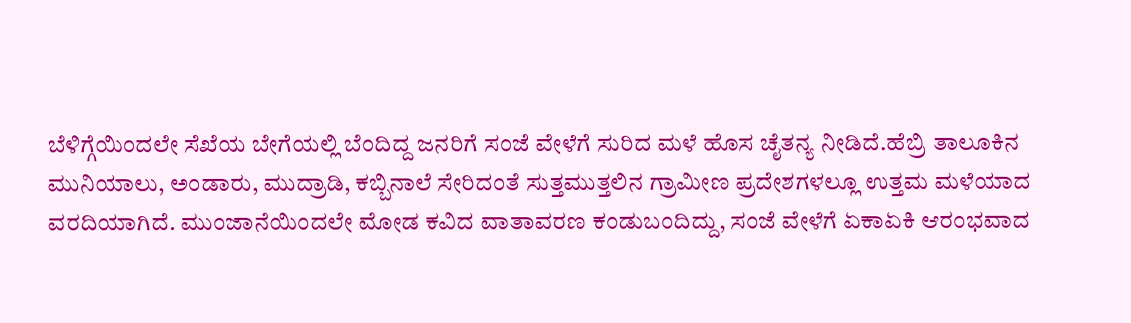ಬೆಳಿಗ್ಗೆಯಿಂದಲೇ ಸೆಖೆಯ ಬೇಗೆಯಲ್ಲಿ ಬೆಂದಿದ್ದ ಜನರಿಗೆ ಸಂಜೆ ವೇಳೆಗೆ ಸುರಿದ ಮಳೆ ಹೊಸ ಚೈತನ್ಯ ನೀಡಿದೆ.ಹೆಬ್ರಿ ತಾಲೂಕಿನ ಮುನಿಯಾಲು, ಅಂಡಾರು, ಮುದ್ರಾಡಿ, ಕಬ್ಬಿನಾಲೆ ಸೇರಿದಂತೆ ಸುತ್ತಮುತ್ತಲಿನ ಗ್ರಾಮೀಣ ಪ್ರದೇಶಗಳಲ್ಲೂ ಉತ್ತಮ ಮಳೆಯಾದ ವರದಿಯಾಗಿದೆ. ಮುಂಜಾನೆಯಿಂದಲೇ ಮೋಡ ಕವಿದ ವಾತಾವರಣ ಕಂಡುಬಂದಿದ್ದು, ಸಂಜೆ ವೇಳೆಗೆ ಏಕಾಏಕಿ ಆರಂಭವಾದ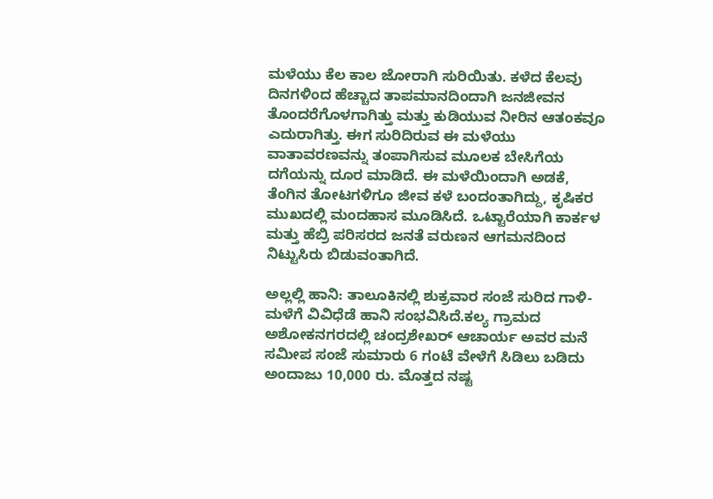ಮಳೆಯು ಕೆಲ ಕಾಲ ಜೋರಾಗಿ ಸುರಿಯಿತು. ಕಳೆದ ಕೆಲವು ದಿನಗಳಿಂದ ಹೆಚ್ಚಾದ ತಾಪಮಾನದಿಂದಾಗಿ ಜನಜೀವನ ತೊಂದರೆಗೊಳಗಾಗಿತ್ತು ಮತ್ತು ಕುಡಿಯುವ ನೀರಿನ ಆತಂಕವೂ ಎದುರಾಗಿತ್ತು. ಈಗ ಸುರಿದಿರುವ ಈ ಮಳೆಯು ವಾತಾವರಣವನ್ನು ತಂಪಾಗಿಸುವ ಮೂಲಕ ಬೇಸಿಗೆಯ ದಗೆಯನ್ನು ದೂರ ಮಾಡಿದೆ. ಈ ಮಳೆಯಿಂದಾಗಿ ಅಡಕೆ, ತೆಂಗಿನ ತೋಟಗಳಿಗೂ ಜೀವ ಕಳೆ ಬಂದಂತಾಗಿದ್ದು, ಕೃಷಿಕರ ಮುಖದಲ್ಲಿ ಮಂದಹಾಸ ಮೂಡಿಸಿದೆ. ಒಟ್ಟಾರೆಯಾಗಿ ಕಾರ್ಕಳ ಮತ್ತು ಹೆಬ್ರಿ ಪರಿಸರದ ಜನತೆ ವರುಣನ ಆಗಮನದಿಂದ ನಿಟ್ಟುಸಿರು ಬಿಡುವಂತಾಗಿದೆ.

ಅಲ್ಲಲ್ಲಿ ಹಾನಿ: ತಾಲೂಕಿನಲ್ಲಿ ಶುಕ್ರವಾರ ಸಂಜೆ ಸುರಿದ ಗಾಳಿ-ಮಳೆಗೆ ವಿವಿಧೆಡೆ ಹಾನಿ ಸಂಭವಿಸಿದೆ.ಕಲ್ಯ ಗ್ರಾಮದ ಅಶೋಕನಗರದಲ್ಲಿ ಚಂದ್ರಶೇಖರ್ ಆಚಾರ್ಯ ಅವರ ಮನೆ ಸಮೀಪ ಸಂಜೆ ಸುಮಾರು 6 ಗಂಟೆ ವೇಳೆಗೆ ಸಿಡಿಲು ಬಡಿದು ಅಂದಾಜು 10,000 ರು. ಮೊತ್ತದ ನಷ್ಟ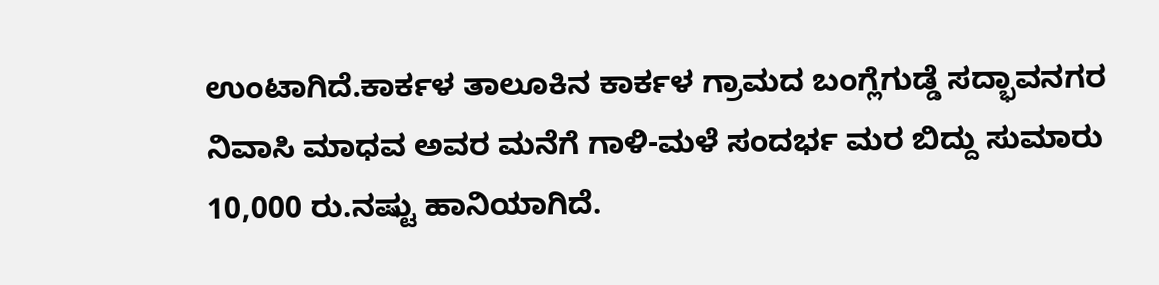ಉಂಟಾಗಿದೆ.ಕಾರ್ಕಳ ತಾಲೂಕಿನ ಕಾರ್ಕಳ ಗ್ರಾಮದ ಬಂಗ್ಲೆಗುಡ್ಡೆ ಸದ್ಭಾವನಗರ ನಿವಾಸಿ ಮಾಧವ ಅವರ ಮನೆಗೆ ಗಾಳಿ-ಮಳೆ ಸಂದರ್ಭ ಮರ ಬಿದ್ದು ಸುಮಾರು 10,000 ರು.ನಷ್ಟು ಹಾನಿಯಾಗಿದೆ.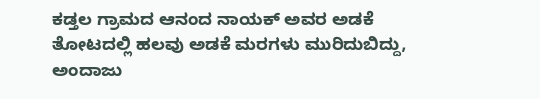ಕಡ್ತಲ ಗ್ರಾಮದ ಆನಂದ ನಾಯಕ್ ಅವರ ಅಡಕೆ ತೋಟದಲ್ಲಿ ಹಲವು ಅಡಕೆ ಮರಗಳು ಮುರಿದುಬಿದ್ದು, ಅಂದಾಜು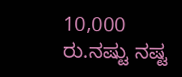10,000 ರು.ನಷ್ಟು ನಷ್ಟ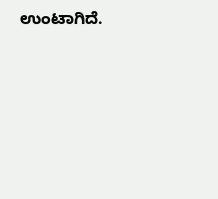ಉಂಟಾಗಿದೆ.